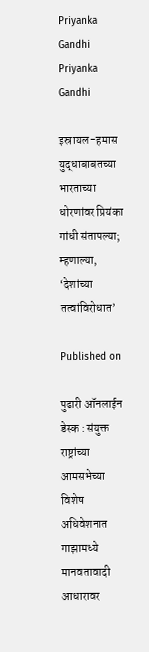Priyanka Gandhi
Priyanka Gandhi

इस्रायल-हमास युद्धाबाबतच्या भारताच्या धोरणांवर प्रियंका गांधी संतापल्या; म्हणाल्या, ‘देशांच्या तत्वांविरोधात’

Published on

पुढारी ऑनलाईन डेस्क : संयुक्त राष्ट्रांच्या आमसभेच्या विशेष अधिवेशनात गाझामध्ये मानवतावादी आधारावर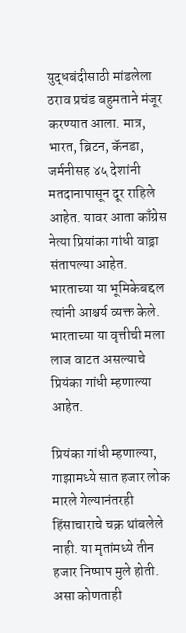युद्धबंदीसाठी मांडलेला ठराव प्रचंड बहुमताने मंजूर करण्यात आला. मात्र, भारत, ब्रिटन, कॅनडा, जर्मनीसह ४५ देशांनी मतदानापासून दूर राहिले आहेत. यावर आता काँग्रेस नेत्या प्रियांका गांधी वाड्रा संतापल्या आहेत. भारताच्या या भूमिकेबद्दल त्यांनी आश्चर्य व्यक्त केले. भारताच्या या वृत्तीची मला लाज वाटत असल्याचे प्रियंका गांधी म्हणाल्या आहेत.

प्रियंका गांधी म्हणाल्या, गाझामध्ये सात हजार लोक मारले गेल्यानंतरही हिंसाचाराचे चक्र थांबलेले नाही. या मृतांमध्ये तीन हजार निष्पाप मुले होती. असा कोणताही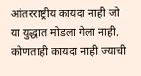आंतरराष्ट्रीय कायदा नाही जो या युद्धात मोडला गेला नाही. कोणताही कायदा नाही ज्याची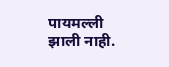पायमल्ली झाली नाही.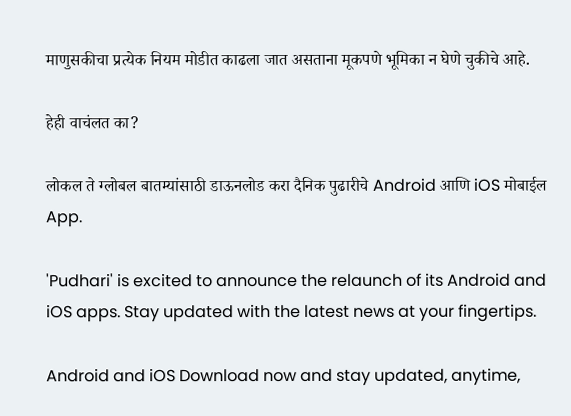माणुसकीचा प्रत्येक नियम मोडीत काढला जात असताना मूकपणे भूमिका न घेणे चुकीचे आहे.

हेही वाचंलत का?

लोकल ते ग्लोबल बातम्यांसाठी डाऊनलोड करा दैनिक पुढारीचे Android आणि iOS मोबाईल App.

'Pudhari' is excited to announce the relaunch of its Android and iOS apps. Stay updated with the latest news at your fingertips.

Android and iOS Download now and stay updated, anytime,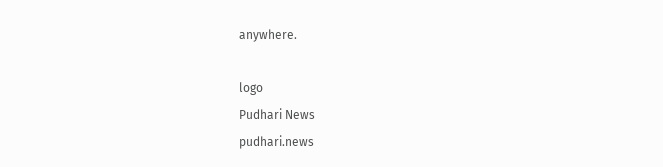anywhere.

logo
Pudhari News
pudhari.news